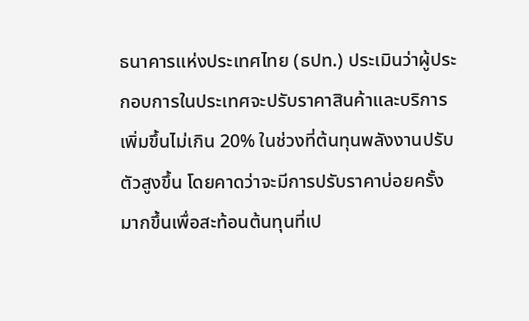ธนาคารแห่งประเทศไทย (ธปท.) ประเมินว่าผู้ประกอบการในประเทศจะปรับราคาสินค้าและบริการเพิ่มขึ้นไม่เกิน 20% ในช่วงที่ต้นทุนพลังงานปรับตัวสูงขึ้น โดยคาดว่าจะมีการปรับราคาบ่อยครั้งมากขึ้นเพื่อสะท้อนต้นทุนที่เป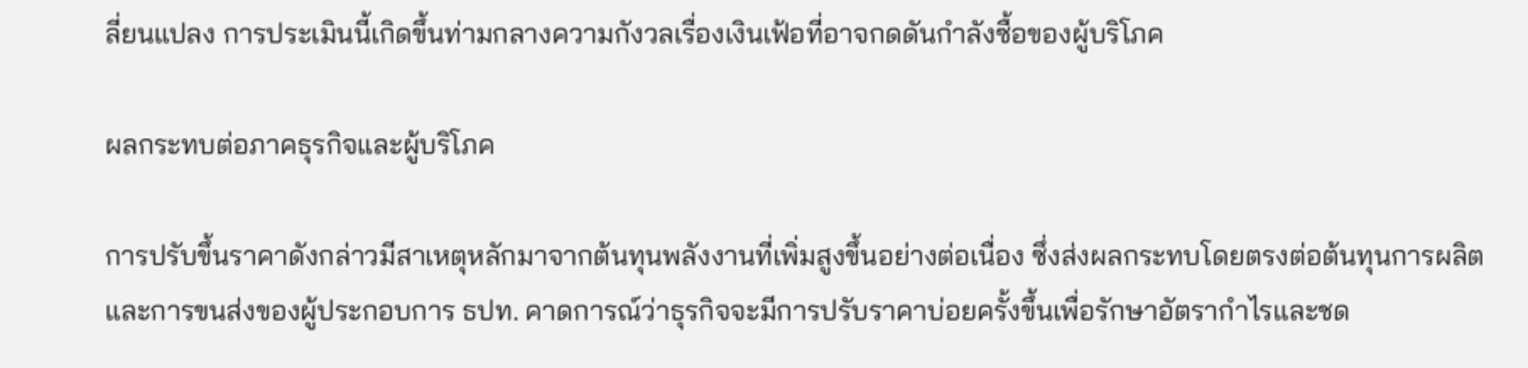ลี่ยนแปลง การประเมินนี้เกิดขึ้นท่ามกลางความกังวลเรื่องเงินเฟ้อที่อาจกดดันกำลังซื้อของผู้บริโภค

ผลกระทบต่อภาคธุรกิจและผู้บริโภค

การปรับขึ้นราคาดังกล่าวมีสาเหตุหลักมาจากต้นทุนพลังงานที่เพิ่มสูงขึ้นอย่างต่อเนื่อง ซึ่งส่งผลกระทบโดยตรงต่อต้นทุนการผลิตและการขนส่งของผู้ประกอบการ ธปท. คาดการณ์ว่าธุรกิจจะมีการปรับราคาบ่อยครั้งขึ้นเพื่อรักษาอัตรากำไรและชด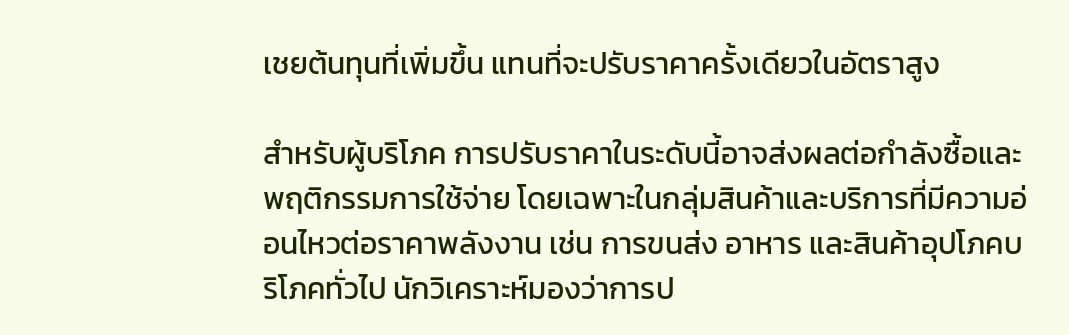เชยต้นทุนที่เพิ่มขึ้น แทนที่จะปรับราคาครั้งเดียวในอัตราสูง

สำหรับผู้บริโภค การปรับราคาในระดับนี้อาจส่งผลต่อกำลังซื้อและพฤติกรรมการใช้จ่าย โดยเฉพาะในกลุ่มสินค้าและบริการที่มีความอ่อนไหวต่อราคาพลังงาน เช่น การขนส่ง อาหาร และสินค้าอุปโภคบริโภคทั่วไป นักวิเคราะห์มองว่าการป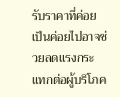รับราคาที่ค่อยเป็นค่อยไปอาจช่วยลดแรงกระแทกต่อผู้บริโภค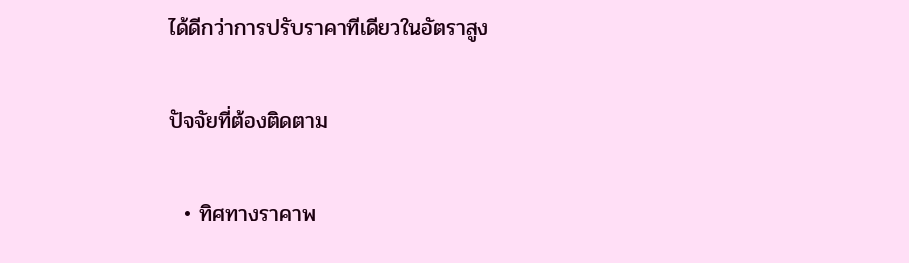ได้ดีกว่าการปรับราคาทีเดียวในอัตราสูง

ปัจจัยที่ต้องติดตาม

  • ทิศทางราคาพ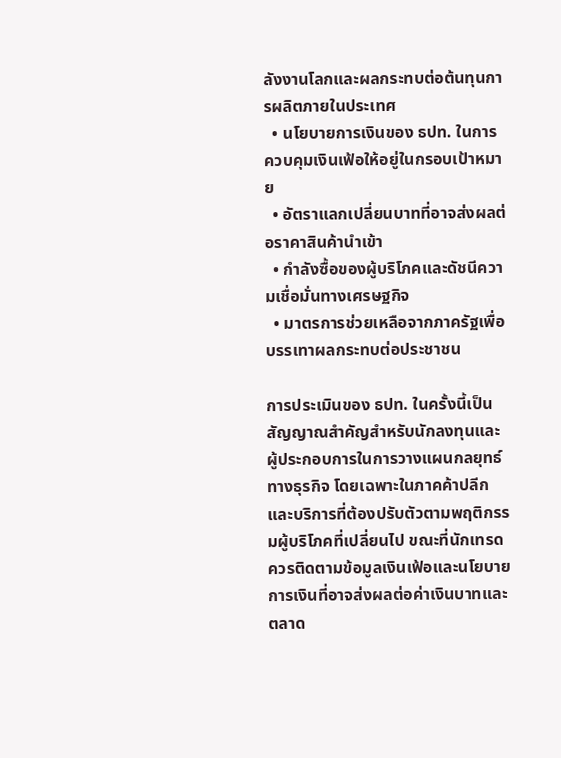ลังงานโลกและผลกระทบต่อต้นทุนการผลิตภายในประเทศ
  • นโยบายการเงินของ ธปท. ในการควบคุมเงินเฟ้อให้อยู่ในกรอบเป้าหมาย
  • อัตราแลกเปลี่ยนบาทที่อาจส่งผลต่อราคาสินค้านำเข้า
  • กำลังซื้อของผู้บริโภคและดัชนีความเชื่อมั่นทางเศรษฐกิจ
  • มาตรการช่วยเหลือจากภาครัฐเพื่อบรรเทาผลกระทบต่อประชาชน

การประเมินของ ธปท. ในครั้งนี้เป็นสัญญาณสำคัญสำหรับนักลงทุนและผู้ประกอบการในการวางแผนกลยุทธ์ทางธุรกิจ โดยเฉพาะในภาคค้าปลีกและบริการที่ต้องปรับตัวตามพฤติกรรมผู้บริโภคที่เปลี่ยนไป ขณะที่นักเทรดควรติดตามข้อมูลเงินเฟ้อและนโยบายการเงินที่อาจส่งผลต่อค่าเงินบาทและตลาด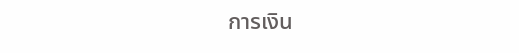การเงิน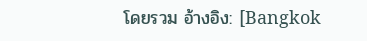โดยรวม อ้างอิง: [Bangkok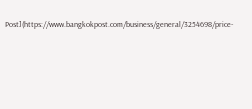Post](https://www.bangkokpost.com/business/general/3254698/price-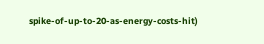spike-of-up-to-20-as-energy-costs-hit)